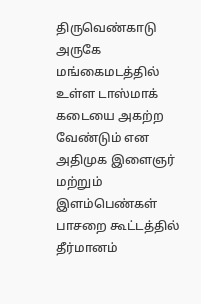திருவெண்காடு அருகே மங்கைமடத்தில் உள்ள டாஸ்மாக் கடையை அகற்ற வேண்டும் என அதிமுக இளைஞர் மற்றும் இளம்பெண்கள் பாசறை கூட்டத்தில் தீர்மானம்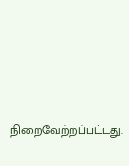நிறைவேற்றப்பட்டது.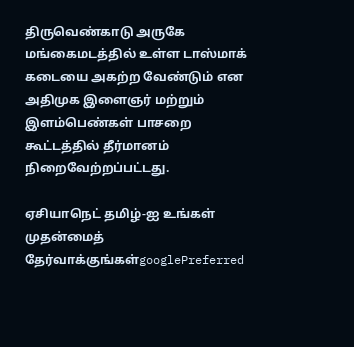திருவெண்காடு அருகே மங்கைமடத்தில் உள்ள டாஸ்மாக் கடையை அகற்ற வேண்டும் என அதிமுக இளைஞர் மற்றும் இளம்பெண்கள் பாசறை கூட்டத்தில் தீர்மானம் நிறைவேற்றப்பட்டது.

ஏசியாநெட் தமிழ்-ஐ உங்கள் முதன்மைத் தேர்வாக்குங்கள்googlePreferred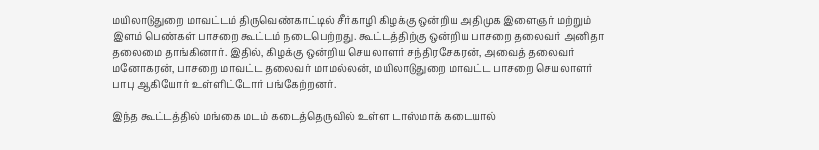மயிலாடுதுறை மாவட்டம் திருவெண்காட்டில் சீர்காழி கிழக்கு ஒன்றிய அதிமுக இளைஞர் மற்றும் இளம் பெண்கள் பாசறை கூட்டம் நடைபெற்றது. கூட்டத்திற்கு ஒன்றிய பாசறை தலைவர் அனிதா தலைமை தாங்கினார். இதில், கிழக்கு ஒன்றிய செயலாளர் சந்திரசேகரன், அவைத் தலைவர் மனோகரன், பாசறை மாவட்ட தலைவர் மாமல்லன், மயிலாடுதுறை மாவட்ட பாசறை செயலாளர் பாபு ஆகியோர் உள்ளிட்டோர் பங்கேற்றனர்.

இந்த கூட்டத்தில் மங்கை மடம் கடைத்தெருவில் உள்ள டாஸ்மாக் கடையால்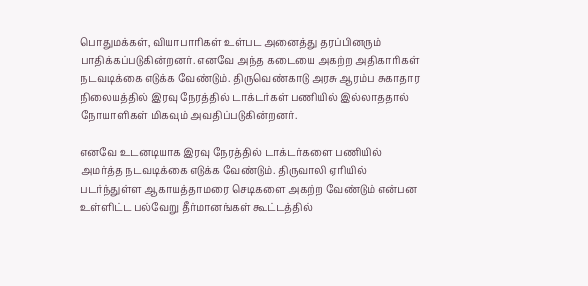பொதுமக்கள், வியாபாரிகள் உள்பட அனைத்து தரப்பினரும் பாதிக்கப்படுகின்றனர். எனவே அந்த கடையை அகற்ற அதிகாரிகள் நடவடிக்கை எடுக்க வேண்டும். திருவெண்காடு அரசு ஆரம்ப சுகாதார நிலையத்தில் இரவு நேரத்தில் டாக்டர்கள் பணியில் இல்லாததால் நோயாளிகள் மிகவும் அவதிப்படுகின்றனர்.

எனவே உடனடியாக இரவு நேரத்தில் டாக்டர்களை பணியில் அமர்த்த நடவடிக்கை எடுக்க வேண்டும். திருவாலி ஏரியில் படர்ந்துள்ள ஆகாயத்தாமரை செடிகளை அகற்ற வேண்டும் என்பன உள்ளிட்ட பல்வேறு தீர்மானங்கள் கூட்டத்தில்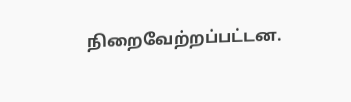நிறைவேற்றப்பட்டன.